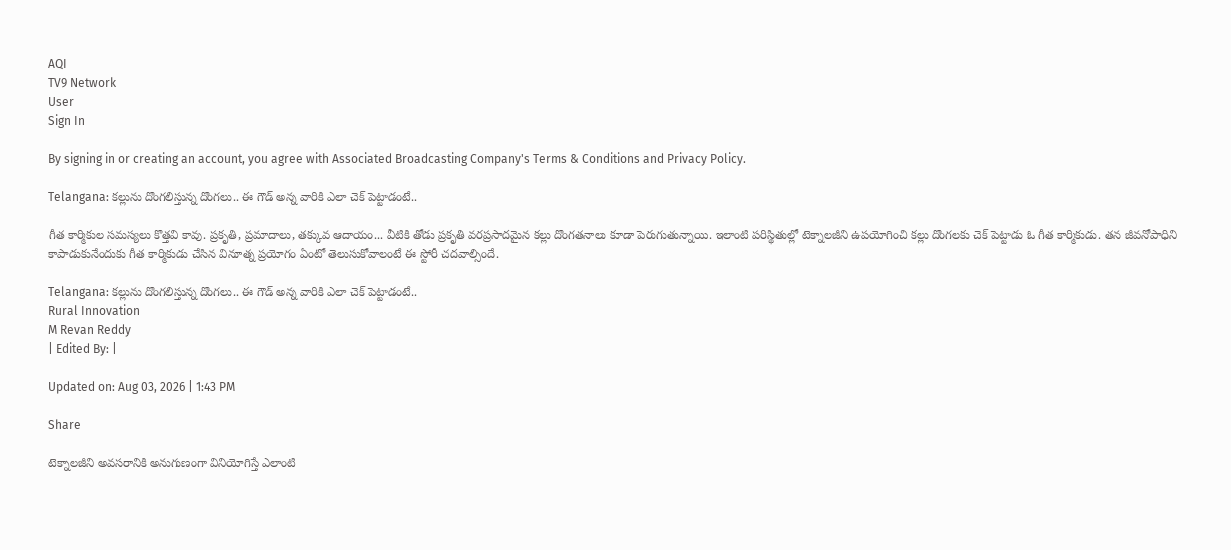AQI
TV9 Network
User
Sign In

By signing in or creating an account, you agree with Associated Broadcasting Company's Terms & Conditions and Privacy Policy.

Telangana: కల్లును దొంగలిస్తున్న దొంగలు.. ఈ గౌడ్ అన్న వారికి ఎలా చెక్ పెట్టాడంటే..

గీత కార్మికుల సమస్యలు కొత్తవి కావు. ప్రకృతి, ప్రమాదాలు, తక్కువ ఆదాయం... వీటికి తోడు ప్రకృతి వరప్రసాదమైన కల్లు దొంగతనాలు కూడా పెరుగుతున్నాయి. ఇలాంటి పరిస్థితుల్లో టెక్నాలజీని ఉపయోగించి కల్లు దొంగలకు చెక్ పెట్టాడు ఓ గీత కార్మికుడు. తన జీవనోపాధిని కాపాడుకునేందుకు గీత కార్మికుడు చేసిన వినూత్న ప్రయోగం ఏంటో తెలుసుకోవాలంటే ఈ స్టోరీ చదవాల్సిందే.

Telangana: కల్లును దొంగలిస్తున్న దొంగలు.. ఈ గౌడ్ అన్న వారికి ఎలా చెక్ పెట్టాడంటే..
Rural Innovation
M Revan Reddy
| Edited By: |

Updated on: Aug 03, 2026 | 1:43 PM

Share

టెక్నాలజీని అవసరానికి అనుగుణంగా వినియోగిస్తే ఎలాంటి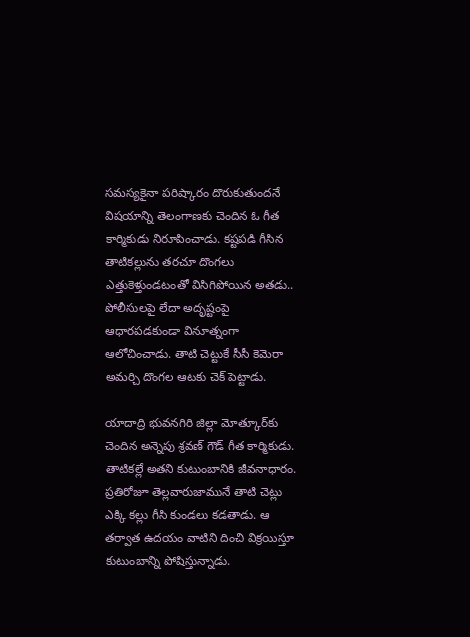సమస్యకైనా పరిష్కారం దొరుకుతుందనే విషయాన్ని తెలంగాణకు చెందిన ఓ గీత కార్మికుడు నిరూపించాడు. కష్టపడి గీసిన తాటికల్లును తరచూ దొంగలు ఎత్తుకెళ్తుండటంతో విసిగిపోయిన అతడు.. పోలీసులపై లేదా అదృష్టంపై ఆధారపడకుండా వినూత్నంగా ఆలోచించాడు. తాటి చెట్టుకే సీసీ కెమెరా అమర్చి దొంగల ఆటకు చెక్ పెట్టాడు.

యాదాద్రి భువనగిరి జిల్లా మోత్కూర్‌కు చెందిన అన్నెపు శ్రవణ్ గౌడ్ గీత కార్మికుడు. తాటికల్లే అతని కుటుంబానికి జీవనాధారం. ప్రతిరోజూ తెల్లవారుజామునే తాటి చెట్లు ఎక్కి కల్లు గీసి కుండలు కడతాడు. ఆ తర్వాత ఉదయం వాటిని దించి విక్రయిస్తూ కుటుంబాన్ని పోషిస్తున్నాడు.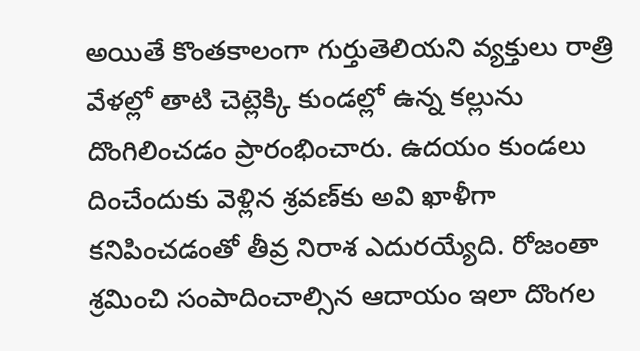అయితే కొంతకాలంగా గుర్తుతెలియని వ్యక్తులు రాత్రి వేళల్లో తాటి చెట్లెక్కి కుండల్లో ఉన్న కల్లును దొంగిలించడం ప్రారంభించారు. ఉదయం కుండలు దించేందుకు వెళ్లిన శ్రవణ్‌కు అవి ఖాళీగా కనిపించడంతో తీవ్ర నిరాశ ఎదురయ్యేది. రోజంతా శ్రమించి సంపాదించాల్సిన ఆదాయం ఇలా దొంగల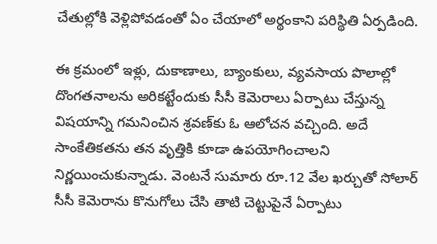చేతుల్లోకి వెళ్లిపోవడంతో ఏం చేయాలో అర్థంకాని పరిస్థితి ఏర్పడింది.

ఈ క్రమంలో ఇళ్లు, దుకాణాలు, బ్యాంకులు, వ్యవసాయ పొలాల్లో దొంగతనాలను అరికట్టేందుకు సీసీ కెమెరాలు ఏర్పాటు చేస్తున్న విషయాన్ని గమనించిన శ్రవణ్‌కు ఓ ఆలోచన వచ్చింది. అదే సాంకేతికతను తన వృత్తికి కూడా ఉపయోగించాలని నిర్ణయించుకున్నాడు. వెంటనే సుమారు రూ.12 వేల ఖర్చుతో సోలార్ సీసీ కెమెరాను కొనుగోలు చేసి తాటి చెట్టుపైనే ఏర్పాటు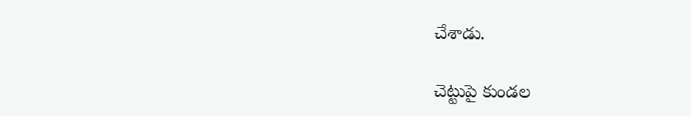చేశాడు.

చెట్టుపై కుండల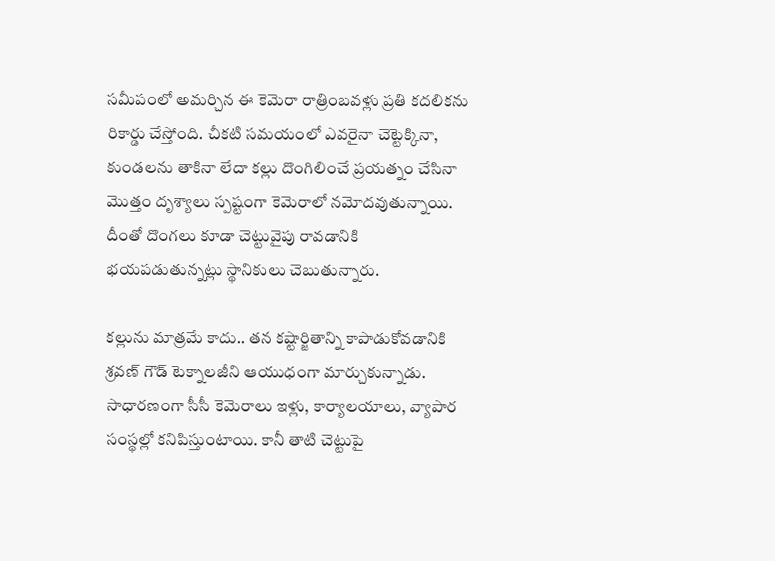సమీపంలో అమర్చిన ఈ కెమెరా రాత్రింబవళ్లు ప్రతి కదలికను రికార్డు చేస్తోంది. చీకటి సమయంలో ఎవరైనా చెట్టెక్కినా, కుండలను తాకినా లేదా కల్లు దొంగిలించే ప్రయత్నం చేసినా మొత్తం దృశ్యాలు స్పష్టంగా కెమెరాలో నమోదవుతున్నాయి. దీంతో దొంగలు కూడా చెట్టువైపు రావడానికి భయపడుతున్నట్లు స్థానికులు చెబుతున్నారు.

కల్లును మాత్రమే కాదు.. తన కష్టార్జితాన్ని కాపాడుకోవడానికి శ్రవణ్ గౌడ్ టెక్నాలజీని ఆయుధంగా మార్చుకున్నాడు. సాధారణంగా సీసీ కెమెరాలు ఇళ్లు, కార్యాలయాలు, వ్యాపార సంస్థల్లో కనిపిస్తుంటాయి. కానీ తాటి చెట్టుపై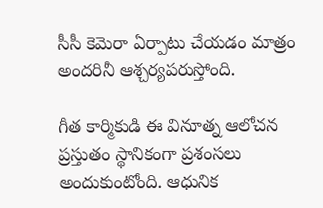సీసీ కెమెరా ఏర్పాటు చేయడం మాత్రం అందరినీ ఆశ్చర్యపరుస్తోంది.

గీత కార్మికుడి ఈ వినూత్న ఆలోచన ప్రస్తుతం స్థానికంగా ప్రశంసలు అందుకుంటోంది. ఆధునిక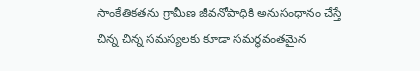సాంకేతికతను గ్రామీణ జీవనోపాధికి అనుసంధానం చేస్తే చిన్న చిన్న సమస్యలకు కూడా సమర్థవంతమైన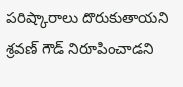పరిష్కారాలు దొరుకుతాయని శ్రవణ్ గౌడ్ నిరూపించాడని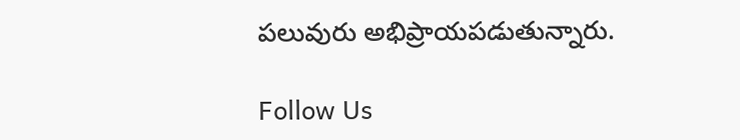పలువురు అభిప్రాయపడుతున్నారు.

Follow Us